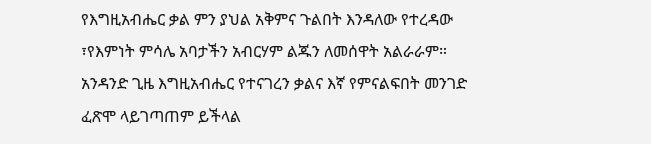የእግዚአብሔር ቃል ምን ያህል አቅምና ጉልበት እንዳለው የተረዳው ፣የእምነት ምሳሌ አባታችን አብርሃም ልጁን ለመሰዋት አልራራም። አንዳንድ ጊዜ እግዚአብሔር የተናገረን ቃልና እኛ የምናልፍበት መንገድ ፈጽሞ ላይገጣጠም ይችላል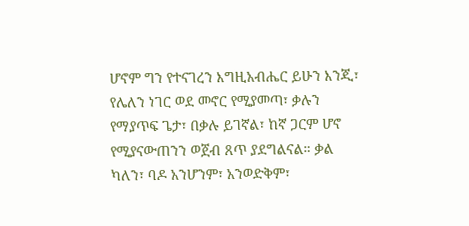ሆኖም ግን የተናገረን እግዚአብሔር ይሁን እንጂ፣ የሌለን ነገር ወደ መኖር የሚያመጣ፣ ቃሉን የማያጥፍ ጌታ፣ በቃሉ ይገኛል፣ ከኛ ጋርም ሆኖ የሚያናውጠንን ወጀብ ጸጥ ያደግልናል። ቃል ካለን፣ ባዶ አንሆንም፣ አንወድቅም፣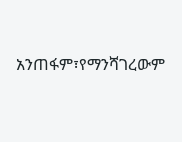አንጠፋም፣የማንሻገረውም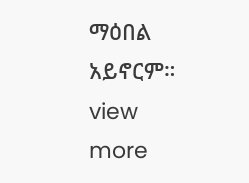ማዕበል አይኖርም።
view more